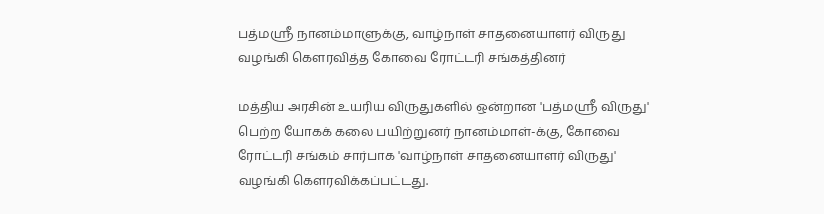பத்மஶ்ரீ நானம்மாளுக்கு, வாழ்நாள் சாதனையாளர் விருது வழங்கி கெளரவித்த கோவை ரோட்டரி சங்கத்தினர்

மத்திய அரசின் உயரிய விருதுகளில் ஒன்றான 'பத்மஶ்ரீ விருது' பெற்ற யோகக் கலை பயிற்றுனர் நானம்மாள்-க்கு, கோவை ரோட்டரி சங்கம் சார்பாக 'வாழ்நாள் சாதனையாளர் விருது' வழங்கி கெளரவிக்கப்பட்டது.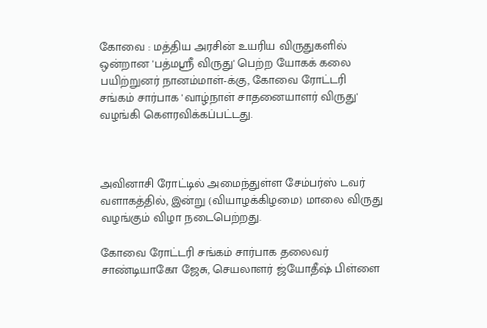கோவை : மத்திய அரசின் உயரிய விருதுகளில் ஒன்றான 'பத்மஶ்ரீ விருது' பெற்ற யோகக் கலை பயிற்றுனர் நானம்மாள்-க்கு, கோவை ரோட்டரி சங்கம் சார்பாக 'வாழ்நாள் சாதனையாளர் விருது' வழங்கி கெளரவிக்கப்பட்டது.



அவினாசி ரோட்டில் அமைந்துள்ள சேம்பர்ஸ் டவர் வளாகத்தில், இன்று (வியாழக்கிழமை) மாலை விருது வழங்கும் விழா நடைபெற்றது.

கோவை ரோட்டரி சங்கம் சார்பாக தலைவர் சாண்டியாகோ ஜேசு, செயலாளர் ஜ்யோதீஷ் பிள்ளை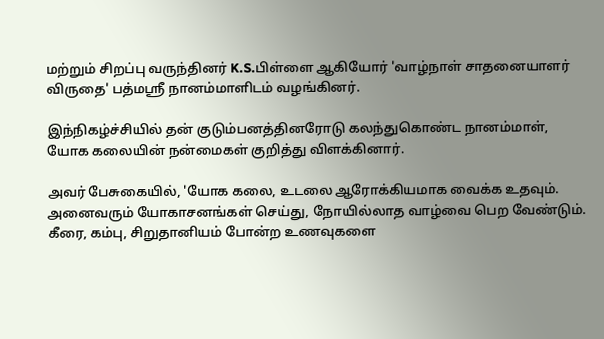மற்றும் சிறப்பு வருந்தினர் K.S.பிள்ளை ஆகியோர் 'வாழ்நாள் சாதனையாளர் விருதை' பத்மஶ்ரீ நானம்மாளிடம் வழங்கினர்.

இந்நிகழ்ச்சியில் தன் குடும்பனத்தினரோடு கலந்துகொண்ட நானம்மாள், யோக கலையின் நன்மைகள் குறித்து விளக்கினார்.

அவர் பேசுகையில், 'யோக கலை, உடலை ஆரோக்கியமாக வைக்க உதவும். அனைவரும் யோகாசனங்கள் செய்து, நோயில்லாத வாழ்வை பெற வேண்டும். கீரை, கம்பு, சிறுதானியம் போன்ற உணவுகளை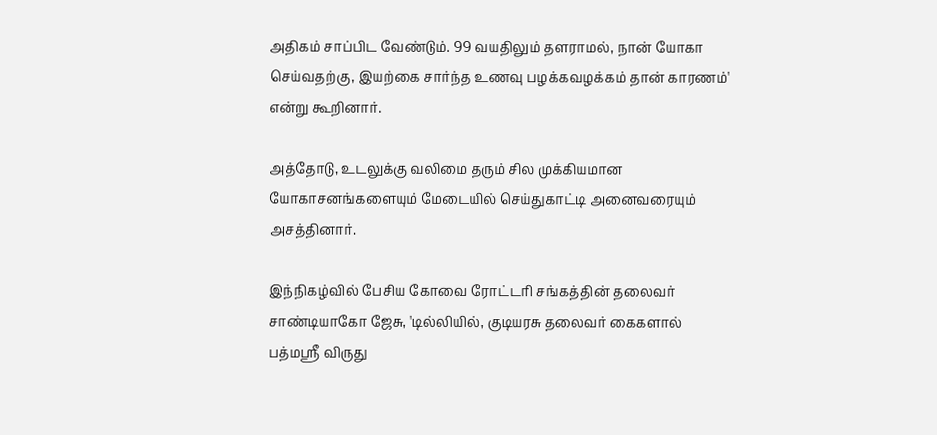அதிகம் சாப்பிட வேண்டும். 99 வயதிலும் தளராமல், நான் யோகா செய்வதற்கு, இயற்கை சார்ந்த உணவு பழக்கவழக்கம் தான் காரணம்' என்று கூறினார்.

அத்தோடு, உடலுக்கு வலிமை தரும் சில முக்கியமான யோகாசனங்களையும் மேடையில் செய்துகாட்டி அனைவரையும் அசத்தினார்.

இந்நிகழ்வில் பேசிய கோவை ரோட்டரி சங்கத்தின் தலைவர் சாண்டியாகோ ஜேசு, 'டில்லியில், குடியரசு தலைவர் கைகளால் பத்மஶ்ரீ விருது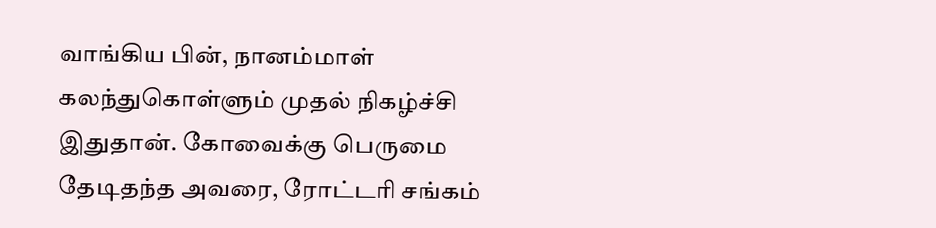வாங்கிய பின், நானம்மாள் கலந்துகொள்ளும் முதல் நிகழ்ச்சி இதுதான். கோவைக்கு பெருமை தேடிதந்த அவரை, ரோட்டரி சங்கம்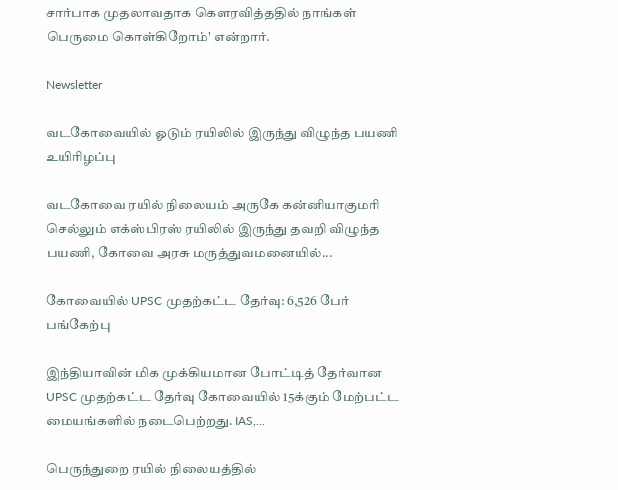சார்பாக முதலாவதாக கெளரவித்ததில் நாங்கள் பெருமை கொள்கிறோம்' என்றார்.

Newsletter

வடகோவையில் ஓடும் ரயிலில் இருந்து விழுந்த பயணி உயிரிழப்பு

வடகோவை ரயில் நிலையம் அருகே கன்னியாகுமரி செல்லும் எக்ஸ்பிரஸ் ரயிலில் இருந்து தவறி விழுந்த பயணி, கோவை அரசு மருத்துவமனையில்...

கோவையில் UPSC முதற்கட்ட தேர்வு: 6,526 பேர் பங்கேற்பு

இந்தியாவின் மிக முக்கியமான போட்டித் தேர்வான UPSC முதற்கட்ட தேர்வு கோவையில் 15க்கும் மேற்பட்ட மையங்களில் நடைபெற்றது. IAS,...

பெருந்துறை ரயில் நிலையத்தில்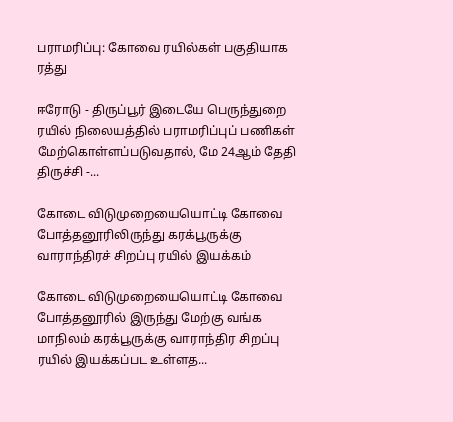பராமரிப்பு: கோவை ரயில்கள் பகுதியாக ரத்து

ஈரோடு - திருப்பூர் இடையே பெருந்துறை ரயில் நிலையத்தில் பராமரிப்புப் பணிகள் மேற்கொள்ளப்படுவதால், மே 24ஆம் தேதி திருச்சி -...

கோடை விடுமுறையையொட்டி கோவை  போத்தனூரிலிருந்து கரக்பூருக்கு வாராந்திரச் சிறப்பு ரயில் இயக்கம்

கோடை விடுமுறையையொட்டி கோவை  போத்தனூரில் இருந்து மேற்கு வங்க மாநிலம் கரக்பூருக்கு வாராந்திர சிறப்பு ரயில் இயக்கப்பட உள்ளத...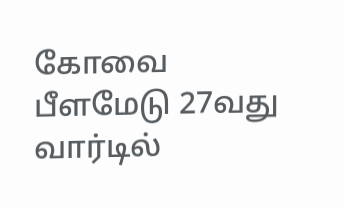கோவை பீளமேடு 27வது வார்டில்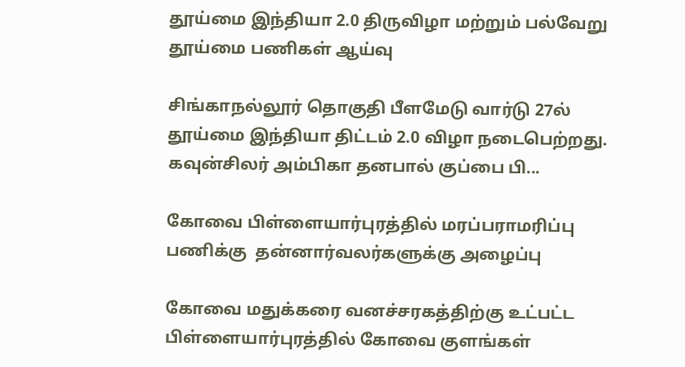தூய்மை இந்தியா 2.0 திருவிழா மற்றும் பல்வேறு தூய்மை பணிகள் ஆய்வு

சிங்காநல்லூர் தொகுதி பீளமேடு வார்டு 27ல் தூய்மை இந்தியா திட்டம் 2.0 விழா நடைபெற்றது. கவுன்சிலர் அம்பிகா தனபால் குப்பை பி...

கோவை பிள்ளையார்புரத்தில் மரப்பராமரிப்பு பணிக்கு  தன்னார்வலர்களுக்கு அழைப்பு

கோவை மதுக்கரை வனச்சரகத்திற்கு உட்பட்ட பிள்ளையார்புரத்தில் கோவை குளங்கள்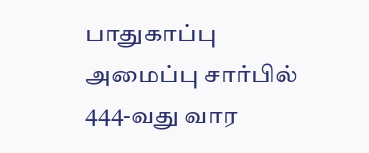பாதுகாப்பு அமைப்பு சார்பில் 444-வது வார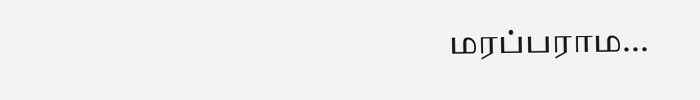மரப்பராம...